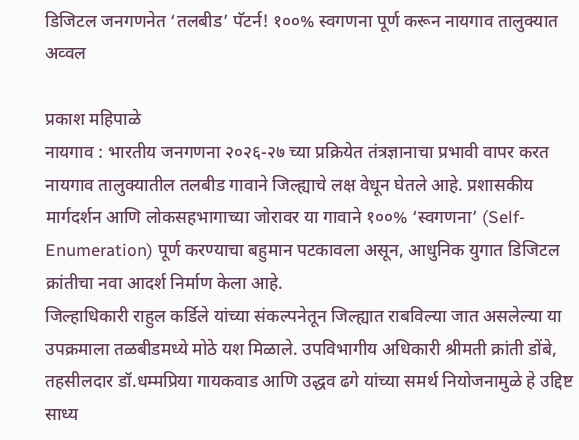डिजिटल जनगणनेत ‘तलबीड’ पॅटर्न! १००% स्वगणना पूर्ण करून नायगाव तालुक्यात अव्वल

प्रकाश महिपाळे
नायगाव : भारतीय जनगणना २०२६-२७ च्या प्रक्रियेत तंत्रज्ञानाचा प्रभावी वापर करत नायगाव तालुक्यातील तलबीड गावाने जिल्ह्याचे लक्ष वेधून घेतले आहे. प्रशासकीय मार्गदर्शन आणि लोकसहभागाच्या जोरावर या गावाने १००% ‘स्वगणना’ (Self-Enumeration) पूर्ण करण्याचा बहुमान पटकावला असून, आधुनिक युगात डिजिटल क्रांतीचा नवा आदर्श निर्माण केला आहे.
जिल्हाधिकारी राहुल कर्डिले यांच्या संकल्पनेतून जिल्ह्यात राबविल्या जात असलेल्या या उपक्रमाला तळबीडमध्ये मोठे यश मिळाले. उपविभागीय अधिकारी श्रीमती क्रांती डोंबे, तहसीलदार डॉ.धम्मप्रिया गायकवाड आणि उद्धव ढगे यांच्या समर्थ नियोजनामुळे हे उद्दिष्ट साध्य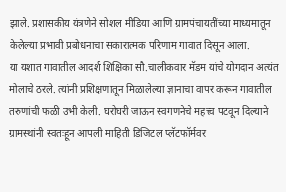झाले. प्रशासकीय यंत्रणेने सोशल मीडिया आणि ग्रामपंचायतींच्या माध्यमातून केलेल्या प्रभावी प्रबोधनाचा सकारात्मक परिणाम गावात दिसून आला.
या यशात गावातील आदर्श शिक्षिका सौ.चालीकवार मॅडम यांचे योगदान अत्यंत मोलाचे ठरले. त्यांनी प्रशिक्षणातून मिळालेल्या ज्ञानाचा वापर करून गावातील तरुणांची फळी उभी केली. घरोघरी जाऊन स्वगणनेचे महत्त्व पटवून दिल्याने ग्रामस्थांनी स्वतःहून आपली माहिती डिजिटल प्लॅटफॉर्मवर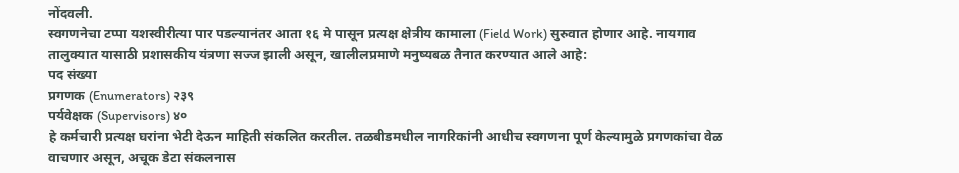नोंदवली.
स्वगणनेचा टप्पा यशस्वीरीत्या पार पडल्यानंतर आता १६ मे पासून प्रत्यक्ष क्षेत्रीय कामाला (Field Work) सुरुवात होणार आहे. नायगाव तालुक्यात यासाठी प्रशासकीय यंत्रणा सज्ज झाली असून, खालीलप्रमाणे मनुष्यबळ तैनात करण्यात आले आहे:
पद संख्या
प्रगणक (Enumerators) २३९
पर्यवेक्षक (Supervisors) ४०
हे कर्मचारी प्रत्यक्ष घरांना भेटी देऊन माहिती संकलित करतील. तळबीडमधील नागरिकांनी आधीच स्वगणना पूर्ण केल्यामुळे प्रगणकांचा वेळ वाचणार असून, अचूक डेटा संकलनास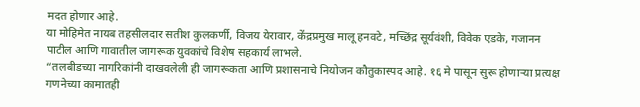मदत होणार आहे.
या मोहिमेत नायब तहसीलदार सतीश कुलकर्णी, विजय येरावार, केंद्रप्रमुख मालू हनवटे, मच्छिंद्र सूर्यवंशी, विवेक एडके, गजानन पाटील आणि गावातील जागरूक युवकांचे विशेष सहकार्य लाभले.
“तलबीडच्या नागरिकांनी दाखवलेली ही जागरूकता आणि प्रशासनाचे नियोजन कौतुकास्पद आहे. १६ मे पासून सुरू होणाऱ्या प्रत्यक्ष गणनेच्या कामातही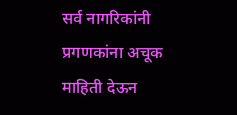सर्व नागरिकांनी प्रगणकांना अचूक माहिती देऊन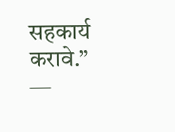सहकार्य करावे.”
—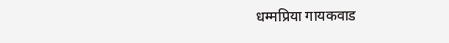धम्मप्रिया गायकवाड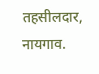तहसीलदार, नायगाव.